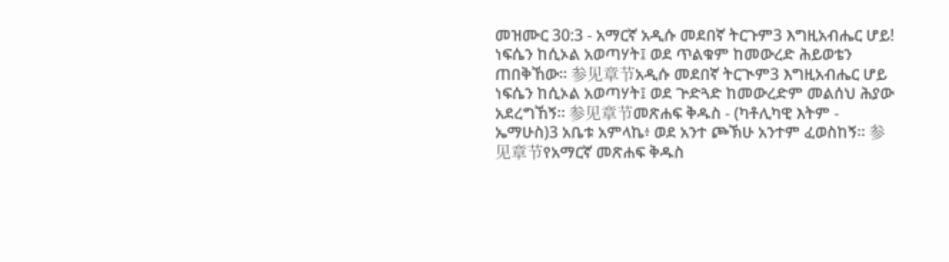መዝሙር 30:3 - አማርኛ አዲሱ መደበኛ ትርጉም3 እግዚአብሔር ሆይ! ነፍሴን ከሲኦል አወጣሃት፤ ወደ ጥልቁም ከመውረድ ሕይወቴን ጠበቅኸው። 参见章节አዲሱ መደበኛ ትርጒም3 እግዚአብሔር ሆይ ነፍሴን ከሲኦል አወጣሃት፤ ወደ ጕድጓድ ከመውረድም መልሰህ ሕያው አደረግኸኝ። 参见章节መጽሐፍ ቅዱስ - (ካቶሊካዊ እትም - ኤማሁስ)3 አቤቱ አምላኬ፥ ወደ አንተ ጮኽሁ አንተም ፈወስከኝ። 参见章节የአማርኛ መጽሐፍ ቅዱስ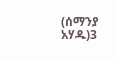(ሰማንያ አሃዱ)3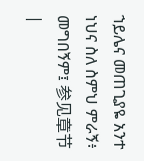ኀይሌና መጠጊያዬ አንተ ነህና ስለ ስምህ ምራኝ፥ መግበኝም፤ 参见章节 |